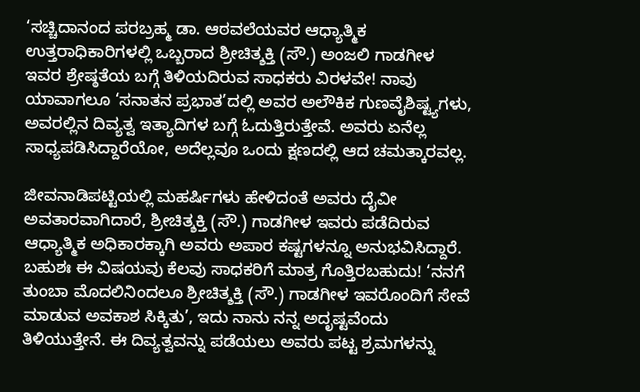‘ಸಚ್ಚಿದಾನಂದ ಪರಬ್ರಹ್ಮ ಡಾ. ಆಠವಲೆಯವರ ಆಧ್ಯಾತ್ಮಿಕ ಉತ್ತರಾಧಿಕಾರಿಗಳಲ್ಲಿ ಒಬ್ಬರಾದ ಶ್ರೀಚಿತ್ಶಕ್ತಿ (ಸೌ.) ಅಂಜಲಿ ಗಾಡಗೀಳ ಇವರ ಶ್ರೇಷ್ಠತೆಯ ಬಗ್ಗೆ ತಿಳಿಯದಿರುವ ಸಾಧಕರು ವಿರಳವೇ! ನಾವು ಯಾವಾಗಲೂ ‘ಸನಾತನ ಪ್ರಭಾತ’ದಲ್ಲಿ ಅವರ ಅಲೌಕಿಕ ಗುಣವೈಶಿಷ್ಟ್ಯಗಳು, ಅವರಲ್ಲಿನ ದಿವ್ಯತ್ವ ಇತ್ಯಾದಿಗಳ ಬಗ್ಗೆ ಓದುತ್ತಿರುತ್ತೇವೆ. ಅವರು ಏನೆಲ್ಲ ಸಾಧ್ಯಪಡಿಸಿದ್ದಾರೆಯೋ, ಅದೆಲ್ಲವೂ ಒಂದು ಕ್ಷಣದಲ್ಲಿ ಆದ ಚಮತ್ಕಾರವಲ್ಲ.

ಜೀವನಾಡಿಪಟ್ಟಿಯಲ್ಲಿ ಮಹರ್ಷಿಗಳು ಹೇಳಿದಂತೆ ಅವರು ದೈವೀ ಅವತಾರವಾಗಿದಾರೆ, ಶ್ರೀಚಿತ್ಶಕ್ತಿ (ಸೌ.) ಗಾಡಗೀಳ ಇವರು ಪಡೆದಿರುವ ಆಧ್ಯಾತ್ಮಿಕ ಅಧಿಕಾರಕ್ಕಾಗಿ ಅವರು ಅಪಾರ ಕಷ್ಟಗಳನ್ನೂ ಅನುಭವಿಸಿದ್ದಾರೆ. ಬಹುಶಃ ಈ ವಿಷಯವು ಕೆಲವು ಸಾಧಕರಿಗೆ ಮಾತ್ರ ಗೊತ್ತಿರಬಹುದು! ‘ನನಗೆ ತುಂಬಾ ಮೊದಲಿನಿಂದಲೂ ಶ್ರೀಚಿತ್ಶಕ್ತಿ (ಸೌ.) ಗಾಡಗೀಳ ಇವರೊಂದಿಗೆ ಸೇವೆ ಮಾಡುವ ಅವಕಾಶ ಸಿಕ್ಕಿತು’, ಇದು ನಾನು ನನ್ನ ಅದೃಷ್ಟವೆಂದು ತಿಳಿಯುತ್ತೇನೆ. ಈ ದಿವ್ಯತ್ವವನ್ನು ಪಡೆಯಲು ಅವರು ಪಟ್ಟ ಶ್ರಮಗಳನ್ನು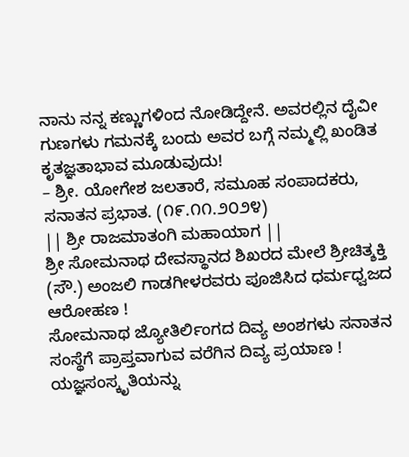ನಾನು ನನ್ನ ಕಣ್ಣುಗಳಿಂದ ನೋಡಿದ್ದೇನೆ. ಅವರಲ್ಲಿನ ದೈವೀ ಗುಣಗಳು ಗಮನಕ್ಕೆ ಬಂದು ಅವರ ಬಗ್ಗೆ ನಮ್ಮಲ್ಲಿ ಖಂಡಿತ ಕೃತಜ್ಞತಾಭಾವ ಮೂಡುವುದು!
– ಶ್ರೀ. ಯೋಗೇಶ ಜಲತಾರೆ, ಸಮೂಹ ಸಂಪಾದಕರು, ಸನಾತನ ಪ್ರಭಾತ. (೧೯.೧೧.೨೦೨೪)
|| ಶ್ರೀ ರಾಜಮಾತಂಗಿ ಮಹಾಯಾಗ ||
ಶ್ರೀ ಸೋಮನಾಥ ದೇವಸ್ಥಾನದ ಶಿಖರದ ಮೇಲೆ ಶ್ರೀಚಿತ್ಶಕ್ತಿ (ಸೌ.) ಅಂಜಲಿ ಗಾಡಗೀಳರವರು ಪೂಜಿಸಿದ ಧರ್ಮಧ್ವಜದ ಆರೋಹಣ !
ಸೋಮನಾಥ ಜ್ಯೋತಿರ್ಲಿಂಗದ ದಿವ್ಯ ಅಂಶಗಳು ಸನಾತನ ಸಂಸ್ಥೆಗೆ ಪ್ರಾಪ್ತವಾಗುವ ವರೆಗಿನ ದಿವ್ಯ ಪ್ರಯಾಣ !
ಯಜ್ಞಸಂಸ್ಕೃತಿಯನ್ನು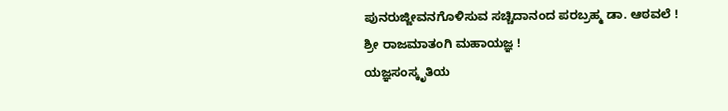ಪುನರುಜ್ಜೀವನಗೊಳಿಸುವ ಸಚ್ಚಿದಾನಂದ ಪರಬ್ರಹ್ಮ ಡಾ. ಆಠವಲೆ !
ಶ್ರೀ ರಾಜಮಾತಂಗಿ ಮಹಾಯಜ್ಞ !
ಯಜ್ಞಸಂಸ್ಕೃತಿಯ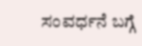ಸಂವರ್ಧನೆ ಬಗ್ಗೆ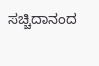ಸಚ್ಚಿದಾನಂದ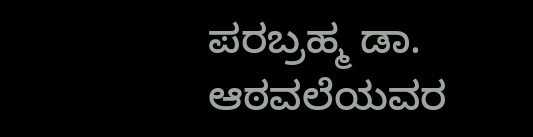ಪರಬ್ರಹ್ಮ ಡಾ. ಆಠವಲೆಯವರ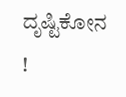ದೃಷ್ಟಿಕೋನ !